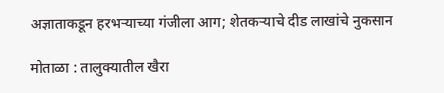अज्ञाताकडून हरभऱ्याच्या गंजीला आग; शेतकऱ्याचे दीड लाखांचे नुकसान

मोताळा : तालुक्यातील खैरा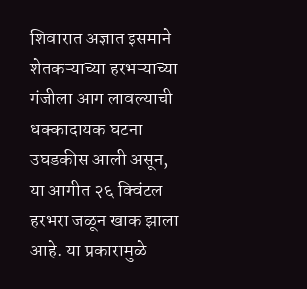शिवारात अज्ञात इसमाने शेतकऱ्याच्या हरभऱ्याच्या गंजीला आग लावल्याची धक्कादायक घटना उघडकीस आली असून, या आगीत २६ क्विंटल हरभरा जळून खाक झाला आहे. या प्रकारामुळे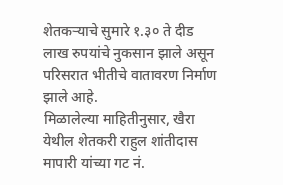शेतकऱ्याचे सुमारे १.३० ते दीड लाख रुपयांचे नुकसान झाले असून परिसरात भीतीचे वातावरण निर्माण झाले आहे.
मिळालेल्या माहितीनुसार, खैरा येथील शेतकरी राहुल शांतीदास मापारी यांच्या गट नं.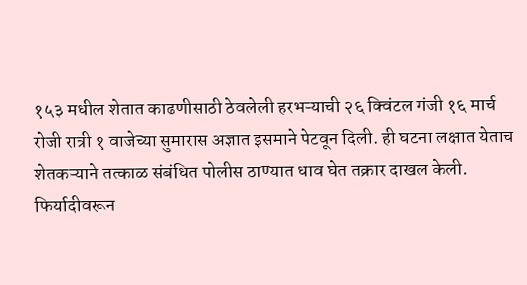१५३ मधील शेतात काढणीसाठी ठेवलेली हरभऱ्याची २६ क्विंटल गंजी १६ मार्च रोजी रात्री १ वाजेच्या सुमारास अज्ञात इसमाने पेटवून दिली. ही घटना लक्षात येताच शेतकऱ्याने तत्काळ संबंधित पोलीस ठाण्यात धाव घेत तक्रार दाखल केली.
फिर्यादीवरून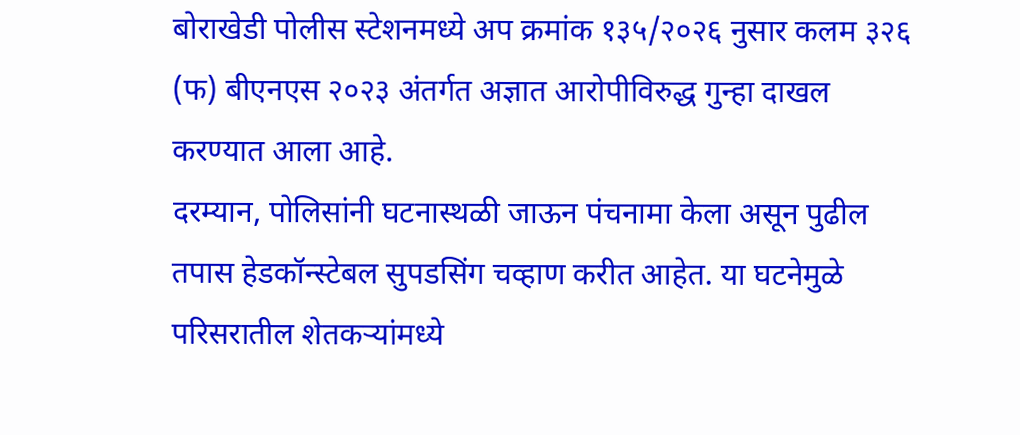बोराखेडी पोलीस स्टेशनमध्ये अप क्रमांक १३५/२०२६ नुसार कलम ३२६ (फ) बीएनएस २०२३ अंतर्गत अज्ञात आरोपीविरुद्ध गुन्हा दाखल करण्यात आला आहे.
दरम्यान, पोलिसांनी घटनास्थळी जाऊन पंचनामा केला असून पुढील तपास हेडकॉन्स्टेबल सुपडसिंग चव्हाण करीत आहेत. या घटनेमुळे परिसरातील शेतकऱ्यांमध्ये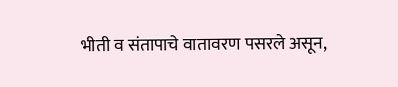भीती व संतापाचे वातावरण पसरले असून,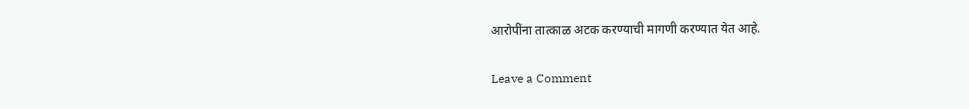आरोपींना तात्काळ अटक करण्याची मागणी करण्यात येत आहे.

Leave a Comment